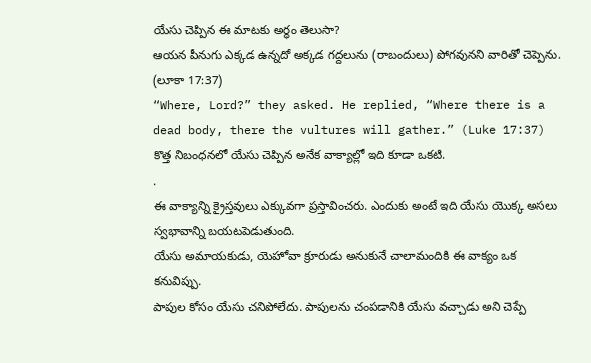యేసు చెప్పిన ఈ మాటకు అర్ధం తెలుసా?
ఆయన పీనుగు ఎక్కడ ఉన్నదో అక్కడ గద్దలును (రాబందులు) పోగవునని వారితో చెప్పెను. (లూకా 17:37)
“Where, Lord?” they asked. He replied, “Where there is a dead body, there the vultures will gather.” (Luke 17:37)
కొత్త నిబంధనలో యేసు చెప్పిన అనేక వాక్యాల్లో ఇది కూడా ఒకటి.
.
ఈ వాక్యాన్ని క్రైస్తవులు ఎక్కువగా ప్రస్తావించరు. ఎందుకు అంటే ఇది యేసు యొక్క అసలు స్వభావాన్ని బయటపెడుతుంది.
యేసు అమాయకుడు, యెహోవా క్రూరుడు అనుకునే చాలామందికి ఈ వాక్యం ఒక కనువిప్పు.
పాపుల కోసం యేసు చనిపోలేదు. పాపులను చంపడానికి యేసు వచ్చాడు అని చెప్పే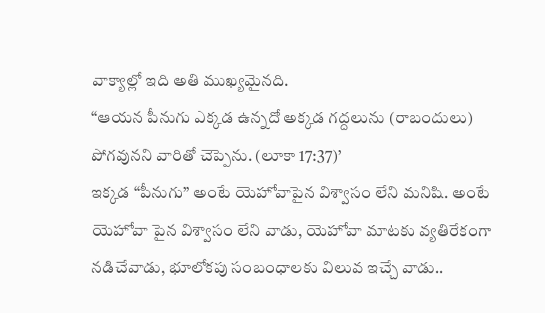వాక్యాల్లో ఇది అతి ముఖ్యమైనది.
“ఆయన పీనుగు ఎక్కడ ఉన్నదో అక్కడ గద్దలును (రాబందులు) పోగవునని వారితో చెప్పెను. (లూకా 17:37)’
ఇక్కడ “పీనుగు” అంటే యెహోవాపైన విశ్వాసం లేని మనిషి. అంటే యెహోవా పైన విశ్వాసం లేని వాడు, యెహోవా మాటకు వ్యతిరేకంగా నడిచేవాడు, భూలోకపు సంబంధాలకు విలువ ఇచ్చే వాడు..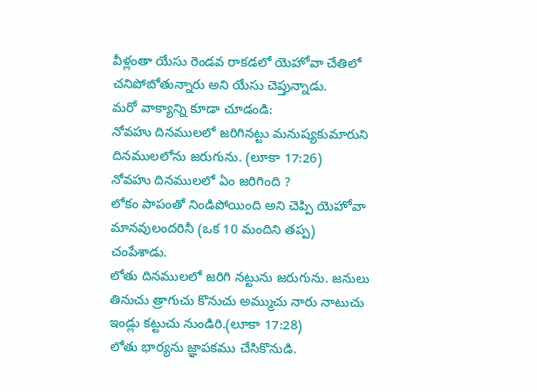వీళ్లంతా యేసు రెండవ రాకడలో యెహోవా చేతిలో చనిపోబోతున్నారు అని యేసు చెప్తున్నాడు.
మరో వాక్యాన్ని కూడా చూడండి:
నోవహు దినములలో జరిగినట్టు మనుష్యకుమారుని దినములలోను జరుగును. (లూకా 17:26)
నోవహు దినములలో ఏం జరిగింది ?
లోకం పాపంతో నిండిపోయింది అని చెప్పి యెహోవా మానవులందరినీ (ఒక 10 మందిని తప్ప) చంపేశాడు.
లోతు దినములలో జరిగి నట్టును జరుగును. జనులు తినుచు త్రాగుచు కొనుచు అమ్ముచు నారు నాటుచు ఇండ్లు కట్టుచు నుండిరి.(లూకా 17:28)
లోతు భార్యను జ్ఞాపకము చేసికొనుడి.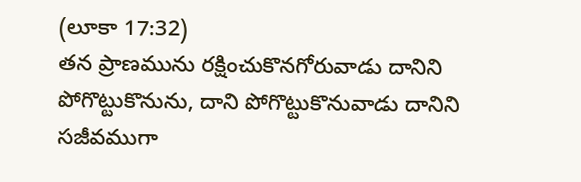(లూకా 17:32)
తన ప్రాణమును రక్షించుకొనగోరువాడు దానిని పోగొట్టుకొనును, దాని పోగొట్టుకొనువాడు దానిని సజీవముగా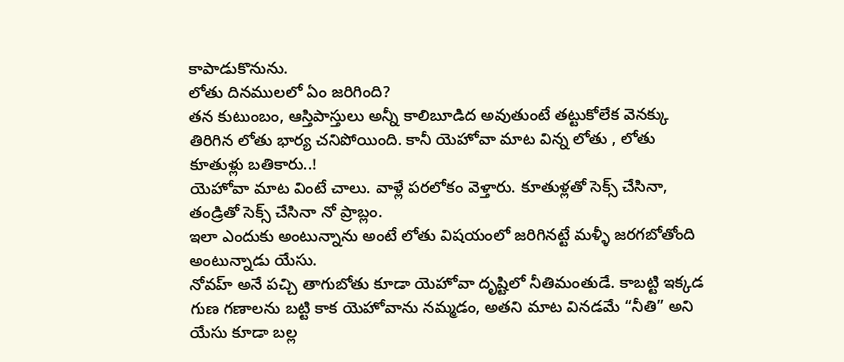కాపాడుకొనును.
లోతు దినములలో ఏం జరిగింది?
తన కుటుంబం, ఆస్తిపాస్తులు అన్నీ కాలిబూడిద అవుతుంటే తట్టుకోలేక వెనక్కు తిరిగిన లోతు భార్య చనిపోయింది. కానీ యెహోవా మాట విన్న లోతు , లోతు కూతుళ్లు బతికారు..!
యెహోవా మాట వింటే చాలు. వాళ్లే పరలోకం వెళ్తారు. కూతుళ్లతో సెక్స్ చేసినా, తండ్రితో సెక్స్ చేసినా నో ప్రాబ్లం.
ఇలా ఎందుకు అంటున్నాను అంటే లోతు విషయంలో జరిగినట్టే మళ్ళీ జరగబోతోంది అంటున్నాడు యేసు.
నోవహ్ అనే పచ్చి తాగుబోతు కూడా యెహోవా దృష్టిలో నీతిమంతుడే. కాబట్టి ఇక్కడ గుణ గణాలను బట్టి కాక యెహోవాను నమ్మడం, అతని మాట వినడమే “నీతి” అని యేసు కూడా బల్ల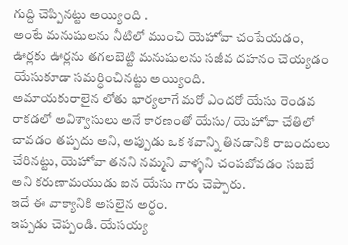గుద్ది చెప్పినట్టు అయ్యింది .
అంటే మనుషులను నీటిలో ముంచి యెహోవా చంపేయడం, ఊర్లకు ఊర్లను తగలబెట్టి మనుషులను సజీవ దహనం చెయ్యడం యేసుకూడా సమర్ధించినట్టు అయ్యింది.
అమాయకురాలైన లోతు భార్యలాగే మరో ఎందరో యేసు రెండవ రాకడలో అవిశ్వాసులు అనే కారణంతో యేసు/ యెహోవా చేతిలో చావడం తప్పదు అని, అప్పుడు ఒక శవాన్ని తినడానికి రాబందులు చేరినట్టు, యెహోవా తనని నమ్మని వాళ్ళని చంపబోవడం సబబే అని కరుణామయుడు ఐన యేసు గారు చెప్పారు.
ఇదే ఈ వాక్యానికి అసలైన అర్ధం.
ఇప్పడు చెప్పండి. యేసయ్య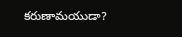కరుణామయుడా?